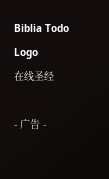Biblia Todo Logo
在线圣经

- 广告 -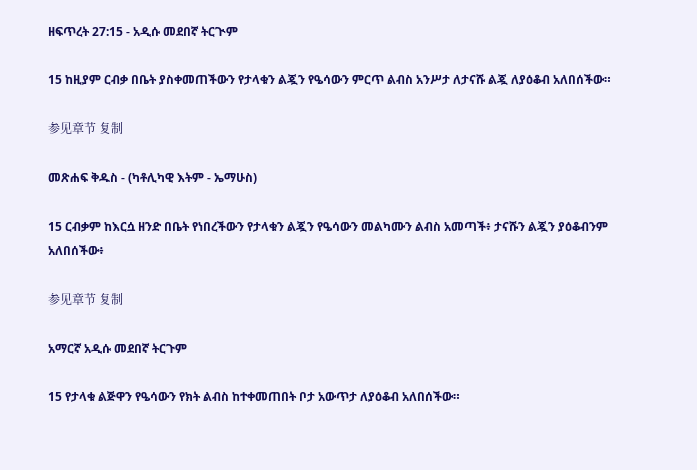ዘፍጥረት 27:15 - አዲሱ መደበኛ ትርጒም

15 ከዚያም ርብቃ በቤት ያስቀመጠችውን የታላቁን ልጇን የዔሳውን ምርጥ ልብስ አንሥታ ለታናሹ ልጇ ለያዕቆብ አለበሰችው።

参见章节 复制

መጽሐፍ ቅዱስ - (ካቶሊካዊ እትም - ኤማሁስ)

15 ርብቃም ከእርሷ ዘንድ በቤት የነበረችውን የታላቁን ልጇን የዔሳውን መልካሙን ልብስ አመጣች፥ ታናሹን ልጇን ያዕቆብንም አለበሰችው፥

参见章节 复制

አማርኛ አዲሱ መደበኛ ትርጉም

15 የታላቁ ልጅዋን የዔሳውን የክት ልብስ ከተቀመጠበት ቦታ አውጥታ ለያዕቆብ አለበሰችው።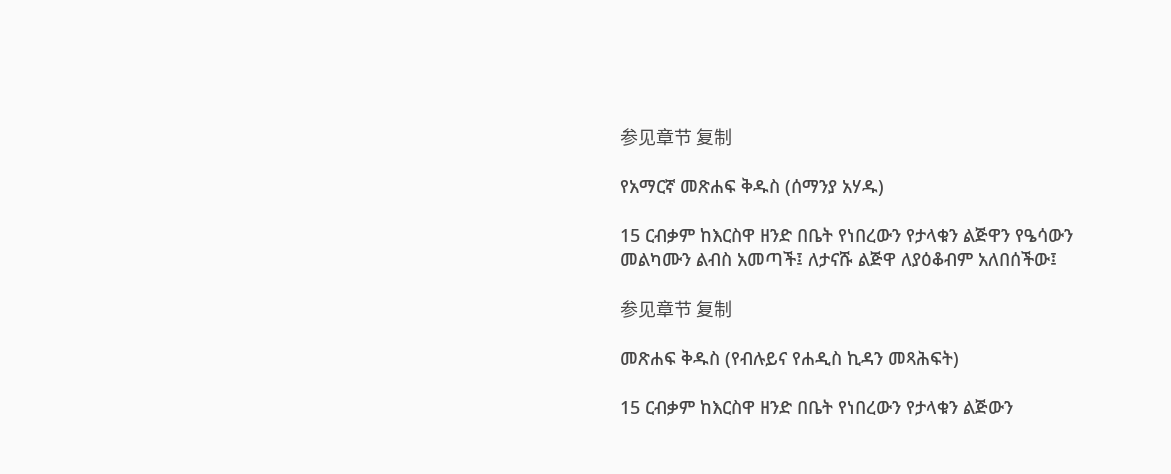参见章节 复制

የአማርኛ መጽሐፍ ቅዱስ (ሰማንያ አሃዱ)

15 ርብቃም ከእርስዋ ዘንድ በቤት የነበረውን የታላቁን ልጅዋን የዔሳውን መልካሙን ልብስ አመጣች፤ ለታናሹ ልጅዋ ለያዕቆብም አለበሰችው፤

参见章节 复制

መጽሐፍ ቅዱስ (የብሉይና የሐዲስ ኪዳን መጻሕፍት)

15 ርብቃም ከእርስዋ ዘንድ በቤት የነበረውን የታላቁን ልጅውን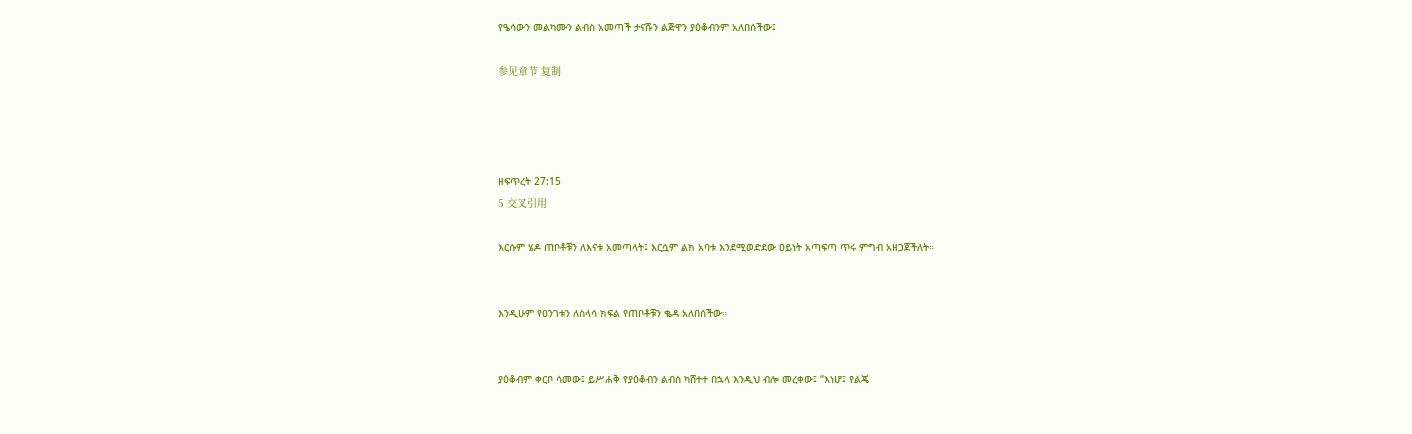የዔሳውን መልካሙን ልብስ አመጣች ታናሹን ልጅዋን ያዕቆብንም አለበሰችው፤

参见章节 复制




ዘፍጥረት 27:15
5 交叉引用

እርሱም ሄዶ ጠቦቶቹን ለእናቱ አመጣላት፤ እርሷም ልክ አባቱ እንደሚወድደው ዐይነት አጣፍጣ ጥሩ ምግብ አዘጋጀችለት።


እንዲሁም የዐንገቱን ለስላሳ ክፍል የጠቦቶቹን ቈዳ አለበሰችው።


ያዕቆብም ቀርቦ ሳመው፤ ይሥሐቅ የያዕቆብን ልብስ ካሸተተ በኋላ እንዲህ ብሎ መረቀው፤ “እነሆ፤ የልጄ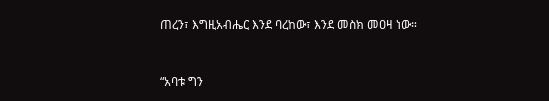ጠረን፣ እግዚአብሔር እንደ ባረከው፣ እንደ መስክ መዐዛ ነው።


“አባቱ ግን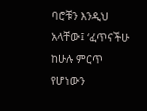ባሮቹን እንዲህ አላቸው፤ ‘ፈጥናችሁ ከሁሉ ምርጥ የሆነውን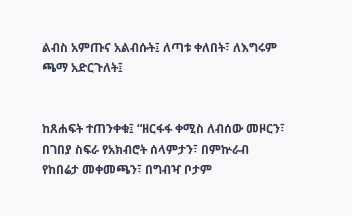ልብስ አምጡና አልብሱት፤ ለጣቱ ቀለበት፣ ለእግሩም ጫማ አድርጉለት፤


ከጸሐፍት ተጠንቀቁ፤ “ዘርፋፋ ቀሚስ ለብሰው መዞርን፣ በገበያ ስፍራ የአክብሮት ሰላምታን፣ በምኵራብ የከበሬታ መቀመጫን፣ በግብዣ ቦታም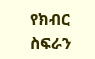የክብር ስፍራን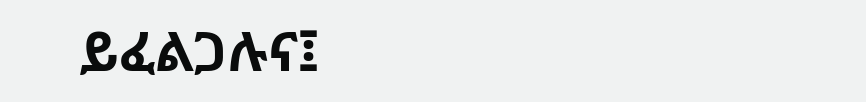ይፈልጋሉና፤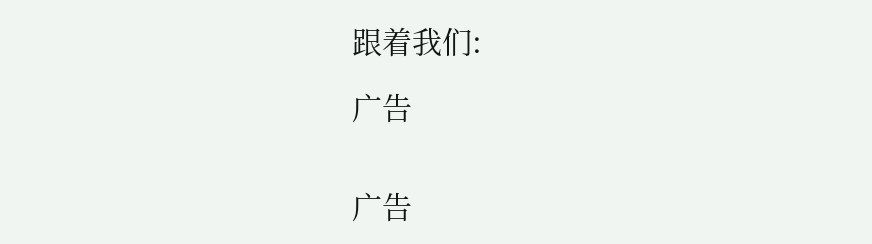跟着我们:

广告


广告